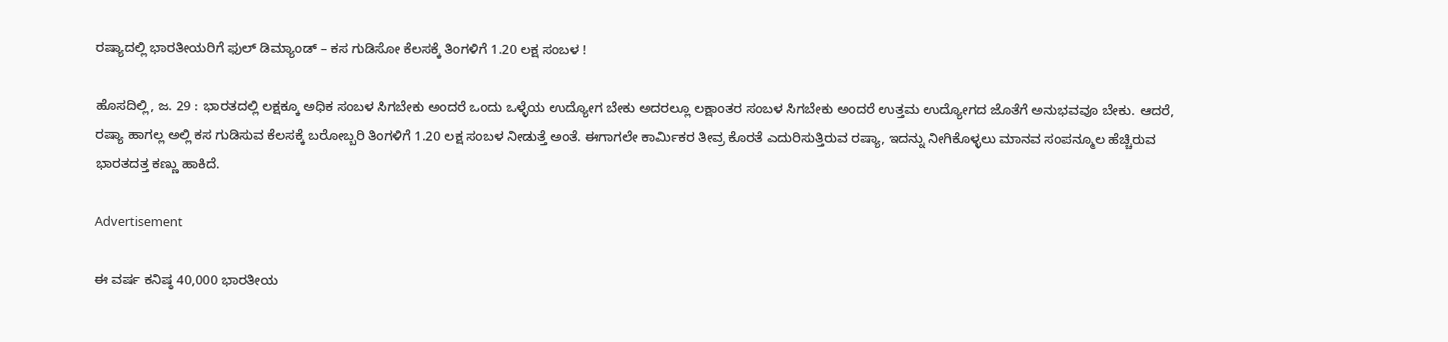ರಷ್ಯಾದಲ್ಲಿ ಭಾರತೀಯರಿಗೆ ಫುಲ್ ಡಿಮ್ಯಾಂಡ್ – ಕಸ ಗುಡಿಸೋ ಕೆಲಸಕ್ಕೆ ತಿಂಗಳಿಗೆ 1.20 ಲಕ್ಷ ಸಂಬಳ !

ಹೊಸದಿಲ್ಲಿ, ಜ. 29 : ಭಾರತದಲ್ಲಿ ಲಕ್ಷಕ್ಕೂ ಅಧಿಕ ಸಂಬಳ ಸಿಗಬೇಕು ಅಂದರೆ ಒಂದು ಒಳ್ಳೆಯ ಉದ್ಯೋಗ ಬೇಕು ಅದರಲ್ಲೂ ಲಕ್ಷಾಂತರ ಸಂಬಳ ಸಿಗಬೇಕು ಅಂದರೆ ಉತ್ತಮ ಉದ್ಯೋಗದ ಜೊತೆಗೆ ಅನುಭವವೂ ಬೇಕು. ಆದರೆ, ರಷ್ಯಾ ಹಾಗಲ್ಲ ಅಲ್ಲಿ ಕಸ ಗುಡಿಸುವ ಕೆಲಸಕ್ಕೆ ಬರೋಬ್ಬರಿ ತಿಂಗಳಿಗೆ 1.20 ಲಕ್ಷ ಸಂಬಳ ನೀಡುತ್ತೆ ಅಂತೆ. ಈಗಾಗಲೇ ಕಾರ್ಮಿಕರ ತೀವ್ರ ಕೊರತೆ ಎದುರಿಸುತ್ತಿರುವ ರಷ್ಯಾ, ಇದನ್ನು ನೀಗಿಕೊಳ್ಳಲು ಮಾನವ ಸಂಪನ್ಮೂಲ ಹೆಚ್ಚಿರುವ ಭಾರತದತ್ತ ಕಣ್ಣು ಹಾಕಿದೆ.

Advertisement

ಈ ವರ್ಷ ಕನಿಷ್ಠ 40,000 ಭಾರತೀಯ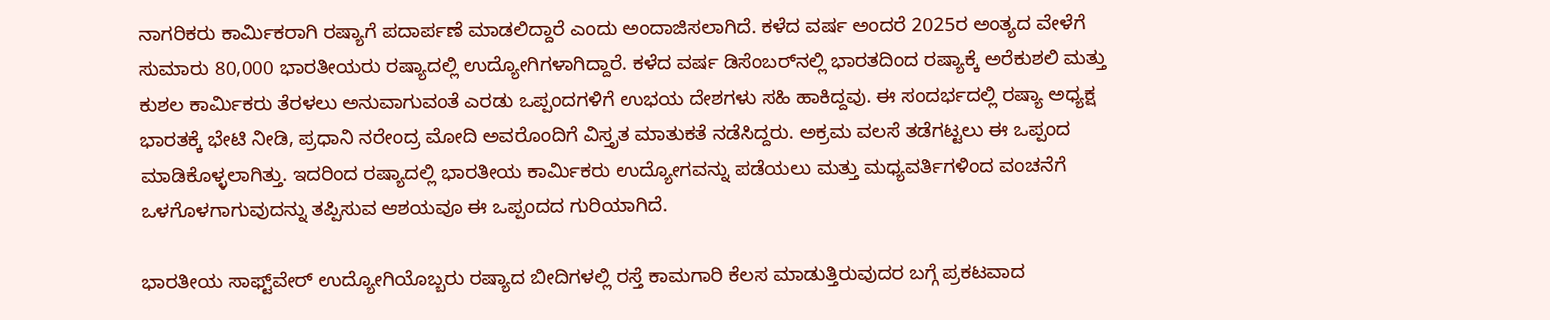ನಾಗರಿಕರು ಕಾರ್ಮಿಕರಾಗಿ ರಷ್ಯಾಗೆ ಪದಾರ್ಪಣೆ ಮಾಡಲಿದ್ದಾರೆ ಎಂದು ಅಂದಾಜಿಸಲಾಗಿದೆ. ಕಳೆದ ವರ್ಷ ಅಂದರೆ 2025ರ ಅಂತ್ಯದ ವೇಳೆಗೆ ಸುಮಾರು 80,000 ಭಾರತೀಯರು ರಷ್ಯಾದಲ್ಲಿ ಉದ್ಯೋಗಿಗಳಾಗಿದ್ದಾರೆ. ಕಳೆದ ವರ್ಷ ಡಿಸೆಂಬರ್‌ನಲ್ಲಿ ಭಾರತದಿಂದ ರಷ್ಯಾಕ್ಕೆ ಅರೆಕುಶಲಿ ಮತ್ತು ಕುಶಲ ಕಾರ್ಮಿಕರು ತೆರಳಲು ಅನುವಾಗುವಂತೆ ಎರಡು ಒಪ್ಪಂದಗಳಿಗೆ ಉಭಯ ದೇಶಗಳು ಸಹಿ ಹಾಕಿದ್ದವು. ಈ ಸಂದರ್ಭದಲ್ಲಿ ರಷ್ಯಾ ಅಧ್ಯಕ್ಷ ಭಾರತಕ್ಕೆ ಭೇಟಿ ನೀಡಿ, ಪ್ರಧಾನಿ ನರೇಂದ್ರ ಮೋದಿ ಅವರೊಂದಿಗೆ ವಿಸ್ತೃತ ಮಾತುಕತೆ ನಡೆಸಿದ್ದರು. ಅಕ್ರಮ ವಲಸೆ ತಡೆಗಟ್ಟಲು ಈ ಒಪ್ಪಂದ ಮಾಡಿಕೊಳ್ಳಲಾಗಿತ್ತು. ಇದರಿಂದ ರಷ್ಯಾದಲ್ಲಿ ಭಾರತೀಯ ಕಾರ್ಮಿಕರು ಉದ್ಯೋಗವನ್ನು ಪಡೆಯಲು ಮತ್ತು ಮಧ್ಯವರ್ತಿಗಳಿಂದ ವಂಚನೆಗೆ ಒಳಗೊಳಗಾಗುವುದನ್ನು ತಪ್ಪಿಸುವ ಆಶಯವೂ ಈ ಒಪ್ಪಂದದ ಗುರಿಯಾಗಿದೆ.

ಭಾರತೀಯ ಸಾಫ್ಟ್‌ವೇರ್‌ ಉದ್ಯೋಗಿಯೊಬ್ಬರು ರಷ್ಯಾದ ಬೀದಿಗಳಲ್ಲಿ ರಸ್ತೆ ಕಾಮಗಾರಿ ಕೆಲಸ ಮಾಡುತ್ತಿರುವುದರ ಬಗ್ಗೆ ಪ್ರಕಟವಾದ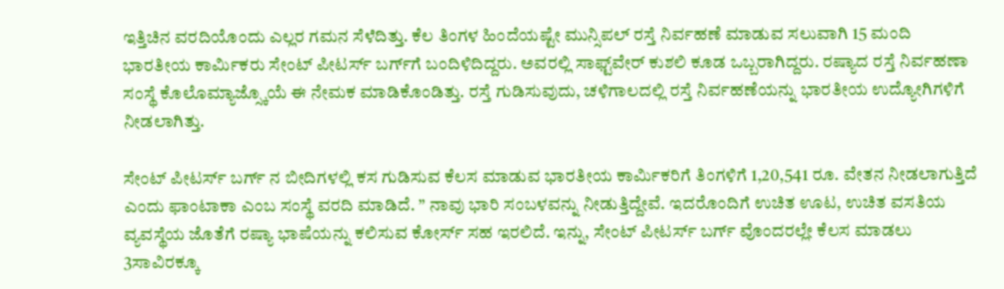ಇತ್ತಿಚಿನ ವರದಿಯೊಂದು ಎಲ್ಲರ ಗಮನ ಸೆಳೆದಿತ್ತು. ಕೆಲ ತಿಂಗಳ ಹಿಂದೆಯಷ್ಟೇ ಮುನ್ಸಿಪಲ್‌ ರಸ್ತೆ ನಿರ್ವಹಣೆ ಮಾಡುವ ಸಲುವಾಗಿ 15 ಮಂದಿ ಭಾರತೀಯ ಕಾರ್ಮಿಕರು ಸೇಂಟ್‌ ಪೀಟರ್ಸ್ ಬರ್ಗ್‌ಗೆ ಬಂದಿಳಿದಿದ್ದರು. ಅವರಲ್ಲಿ ಸಾಫ್ಟ್‌ವೇರ್‌ ಕುಶಲಿ ಕೂಡ ಒಬ್ಬರಾಗಿದ್ದರು. ರಷ್ಯಾದ ರಸ್ತೆ ನಿರ್ವಹಣಾ ಸಂಸ್ಥೆ ಕೊಲೊಮ್ಯಾಜ್ಸ್ಕೊಯೆ ಈ ನೇಮಕ ಮಾಡಿಕೊಂಡಿತ್ತು. ರಸ್ತೆ ಗುಡಿಸುವುದು, ಚಳಿಗಾಲದಲ್ಲಿ ರಸ್ತೆ ನಿರ್ವಹಣೆಯನ್ನು ಭಾರತೀಯ ಉದ್ಯೋಗಿಗಳಿಗೆ ನೀಡಲಾಗಿತ್ತು.

ಸೇಂಟ್‌ ಪೀಟರ್ಸ್ ಬರ್ಗ್‌ ನ ಬೀದಿಗಳಲ್ಲಿ ಕಸ ಗುಡಿಸುವ ಕೆಲಸ ಮಾಡುವ ಭಾರತೀಯ ಕಾರ್ಮಿಕರಿಗೆ ತಿಂಗಳಿಗೆ 1,20,541 ರೂ. ವೇತನ ನೀಡಲಾಗುತ್ತಿದೆ ಎಂದು ಫಾಂಟಾಕಾ ಎಂಬ ಸಂಸ್ಥೆ ವರದಿ ಮಾಡಿದೆ. ” ನಾವು ಭಾರಿ ಸಂಬಳವನ್ನು ನೀಡುತ್ತಿದ್ದೇವೆ. ಇದರೊಂದಿಗೆ ಉಚಿತ ಊಟ, ಉಚಿತ ವಸತಿಯ ವ್ಯವಸ್ಥೆಯ ಜೊತೆಗೆ ರಷ್ಯಾ ಭಾಷೆಯನ್ನು ಕಲಿಸುವ ಕೋರ್ಸ್‌ ಸಹ ಇರಲಿದೆ. ಇನ್ನು, ಸೇಂಟ್‌ ಪೀಟರ್ಸ್ ಬರ್ಗ್‌ ವೊಂದರಲ್ಲೇ ಕೆಲಸ ಮಾಡಲು 3ಸಾವಿರಕ್ಕೂ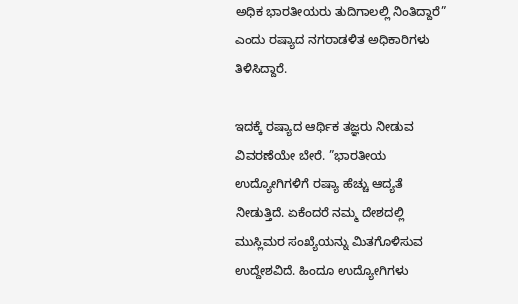ಅಧಿಕ ಭಾರತೀಯರು ತುದಿಗಾಲಲ್ಲಿ ನಿಂತಿದ್ದಾರೆ” ಎಂದು ರಷ್ಯಾದ ನಗರಾಡಳಿತ ಅಧಿಕಾರಿಗಳು ತಿಳಿಸಿದ್ದಾರೆ.

ಇದಕ್ಕೆ ರಷ್ಯಾದ ಆರ್ಥಿಕ ತಜ್ಞರು ನೀಡುವ ವಿವರಣೆಯೇ ಬೇರೆ. ”ಭಾರತೀಯ ಉದ್ಯೋಗಿಗಳಿಗೆ ರಷ್ಯಾ ಹೆಚ್ಚು ಆದ್ಯತೆ ನೀಡುತ್ತಿದೆ. ಏಕೆಂದರೆ ನಮ್ಮ ದೇಶದಲ್ಲಿ ಮುಸ್ಲಿಮರ ಸಂಖ್ಯೆಯನ್ನು ಮಿತಗೊಳಿಸುವ ಉದ್ದೇಶವಿದೆ. ಹಿಂದೂ ಉದ್ಯೋಗಿಗಳು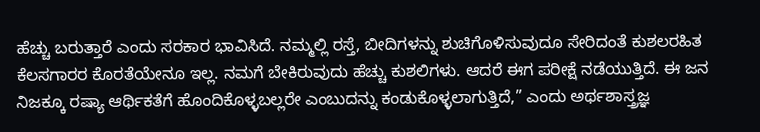ಹೆಚ್ಚು ಬರುತ್ತಾರೆ ಎಂದು ಸರಕಾರ ಭಾವಿಸಿದೆ. ನಮ್ಮಲ್ಲಿ ರಸ್ತೆ, ಬೀದಿಗಳನ್ನು ಶುಚಿಗೊಳಿಸುವುದೂ ಸೇರಿದಂತೆ ಕುಶಲರಹಿತ ಕೆಲಸಗಾರರ ಕೊರತೆಯೇನೂ ಇಲ್ಲ. ನಮಗೆ ಬೇಕಿರುವುದು ಹೆಚ್ಚು ಕುಶಲಿಗಳು. ಆದರೆ ಈಗ ಪರೀಕ್ಷೆ ನಡೆಯುತ್ತಿದೆ. ಈ ಜನ ನಿಜಕ್ಕೂ ರಷ್ಯಾ ಆರ್ಥಿಕತೆಗೆ ಹೊಂದಿಕೊಳ್ಳಬಲ್ಲರೇ ಎಂಬುದನ್ನು ಕಂಡುಕೊಳ್ಳಲಾಗುತ್ತಿದೆ,” ಎಂದು ಅರ್ಥಶಾಸ್ತ್ರಜ್ಞ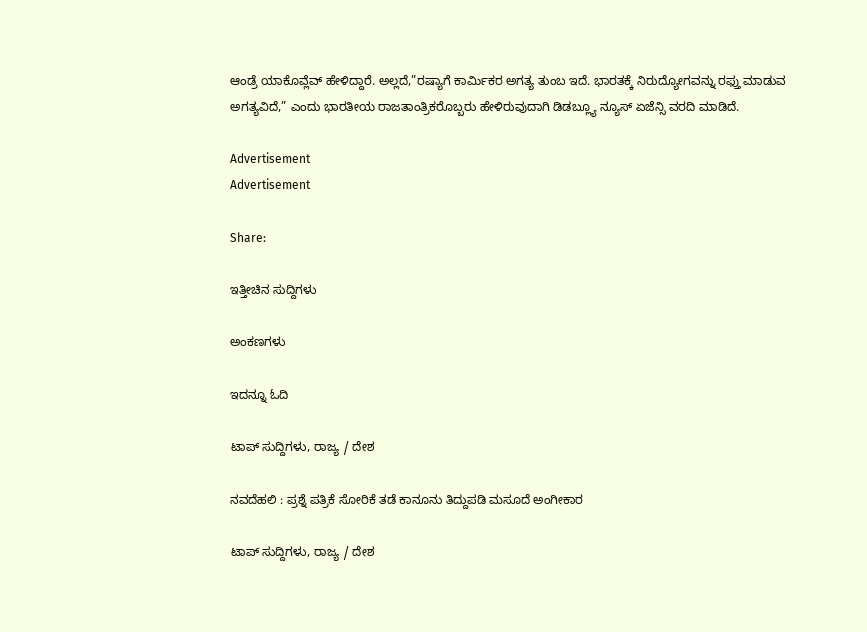ಆಂಡ್ರೆ ಯಾಕೊವ್ಲೆವ್‌ ಹೇಳಿದ್ದಾರೆ. ಅಲ್ಲದೆ,”ರಷ್ಯಾಗೆ ಕಾರ್ಮಿಕರ ಅಗತ್ಯ ತುಂಬ ಇದೆ. ಭಾರತಕ್ಕೆ ನಿರುದ್ಯೋಗವನ್ನು ರಫ್ತು ಮಾಡುವ ಅಗತ್ಯವಿದೆ,” ಎಂದು ಭಾರತೀಯ ರಾಜತಾಂತ್ರಿಕರೊಬ್ಬರು ಹೇಳಿರುವುದಾಗಿ ಡಿಡಬ್ಲ್ಯೂ ನ್ಯೂಸ್‌ ಏಜೆನ್ಸಿ ವರದಿ ಮಾಡಿದೆ.

Advertisement
Advertisement

Share:

ಇತ್ತೀಚಿನ ಸುದ್ದಿಗಳು

ಅಂಕಣಗಳು

ಇದನ್ನೂ ಓದಿ

ಟಾಪ್ ಸುದ್ದಿಗಳು, ರಾಜ್ಯ / ದೇಶ

ನವದೆಹಲಿ : ಪ್ರಶ್ನೆ ಪತ್ರಿಕೆ ಸೋರಿಕೆ ತಡೆ ಕಾನೂನು ತಿದ್ದುಪಡಿ ಮಸೂದೆ ಅಂಗೀಕಾರ

ಟಾಪ್ ಸುದ್ದಿಗಳು, ರಾಜ್ಯ / ದೇಶ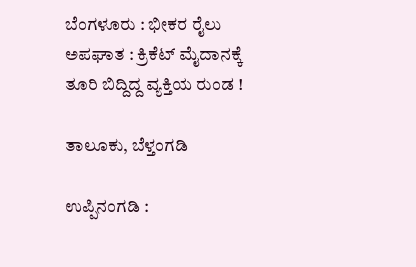ಬೆಂಗಳೂರು : ಭೀಕರ ರೈಲು ಅಪಘಾತ : ಕ್ರಿಕೆಟ್ ಮೈದಾನಕ್ಕೆ ತೂರಿ ಬಿದ್ದಿದ್ದ ವ್ಯಕ್ತಿಯ ರುಂಡ !

ತಾಲೂಕು, ಬೆಳ್ತಂಗಡಿ

ಉಪ್ಪಿನಂಗಡಿ :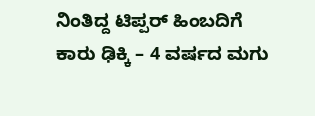ನಿಂತಿದ್ದ ಟಿಪ್ಪರ್ ಹಿಂಬದಿಗೆ ಕಾರು ಢಿಕ್ಕಿ – 4 ವರ್ಷದ ಮಗು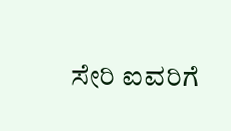ಸೇರಿ ಐವರಿಗೆ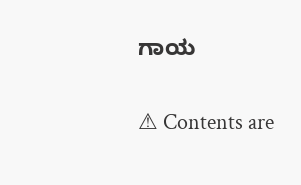ಗಾಯ

⚠ Contents are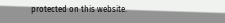protected on this website.